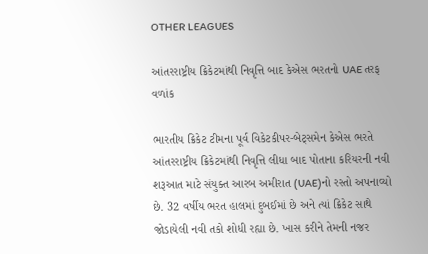OTHER LEAGUES

આંતરરાષ્ટ્રીય ક્રિકેટમાંથી નિવૃત્તિ બાદ કેએસ ભરતનો UAE તરફ વળાંક

ભારતીય ક્રિકેટ ટીમના પૂર્વ વિકેટકીપર-બેટ્સમેન કેએસ ભરતે આંતરરાષ્ટ્રીય ક્રિકેટમાંથી નિવૃત્તિ લીધા બાદ પોતાના કરિયરની નવી શરૂઆત માટે સંયુક્ત આરબ અમીરાત (UAE)નો રસ્તો અપનાવ્યો છે. 32 વર્ષીય ભરત હાલમાં દુબઈમાં છે અને ત્યાં ક્રિકેટ સાથે જોડાયેલી નવી તકો શોધી રહ્યા છે. ખાસ કરીને તેમની નજર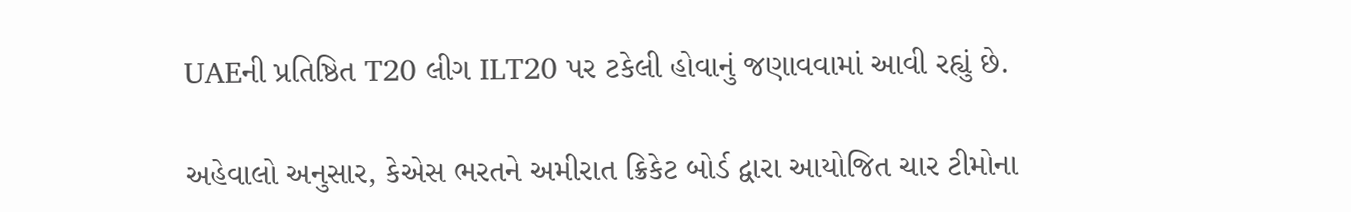UAEની પ્રતિષ્ઠિત T20 લીગ ILT20 પર ટકેલી હોવાનું જણાવવામાં આવી રહ્યું છે.

અહેવાલો અનુસાર, કેએસ ભરતને અમીરાત ક્રિકેટ બોર્ડ દ્વારા આયોજિત ચાર ટીમોના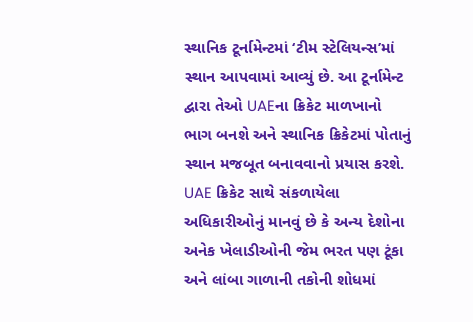સ્થાનિક ટૂર્નામેન્ટમાં ‘ટીમ સ્ટેલિયન્સ’માં સ્થાન આપવામાં આવ્યું છે. આ ટૂર્નામેન્ટ દ્વારા તેઓ UAEના ક્રિકેટ માળખાનો ભાગ બનશે અને સ્થાનિક ક્રિકેટમાં પોતાનું સ્થાન મજબૂત બનાવવાનો પ્રયાસ કરશે. UAE ક્રિકેટ સાથે સંકળાયેલા અધિકારીઓનું માનવું છે કે અન્ય દેશોના અનેક ખેલાડીઓની જેમ ભરત પણ ટૂંકા અને લાંબા ગાળાની તકોની શોધમાં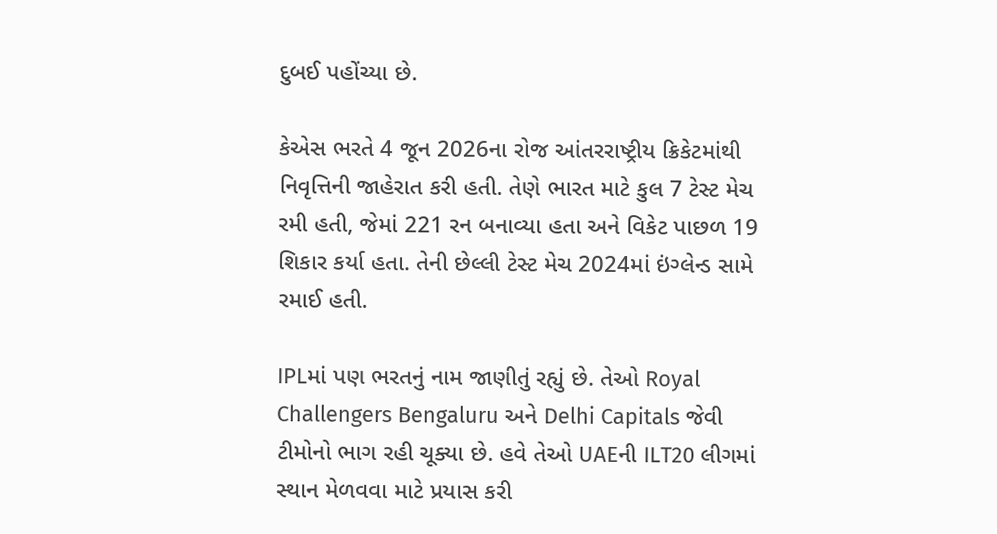દુબઈ પહોંચ્યા છે.

કેએસ ભરતે 4 જૂન 2026ના રોજ આંતરરાષ્ટ્રીય ક્રિકેટમાંથી નિવૃત્તિની જાહેરાત કરી હતી. તેણે ભારત માટે કુલ 7 ટેસ્ટ મેચ રમી હતી, જેમાં 221 રન બનાવ્યા હતા અને વિકેટ પાછળ 19 શિકાર કર્યા હતા. તેની છેલ્લી ટેસ્ટ મેચ 2024માં ઇંગ્લેન્ડ સામે રમાઈ હતી.

IPLમાં પણ ભરતનું નામ જાણીતું રહ્યું છે. તેઓ Royal Challengers Bengaluru અને Delhi Capitals જેવી ટીમોનો ભાગ રહી ચૂક્યા છે. હવે તેઓ UAEની ILT20 લીગમાં સ્થાન મેળવવા માટે પ્રયાસ કરી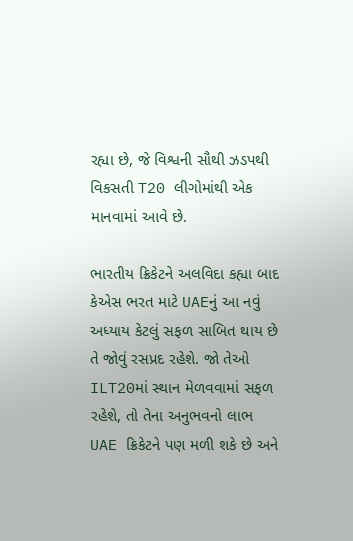રહ્યા છે, જે વિશ્વની સૌથી ઝડપથી વિકસતી T20 લીગોમાંથી એક માનવામાં આવે છે.

ભારતીય ક્રિકેટને અલવિદા કહ્યા બાદ કેએસ ભરત માટે UAEનું આ નવું અધ્યાય કેટલું સફળ સાબિત થાય છે તે જોવું રસપ્રદ રહેશે. જો તેઓ ILT20માં સ્થાન મેળવવામાં સફળ રહેશે, તો તેના અનુભવનો લાભ UAE ક્રિકેટને પણ મળી શકે છે અને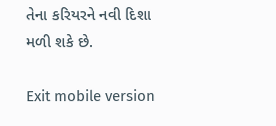તેના કરિયરને નવી દિશા મળી શકે છે.

Exit mobile version